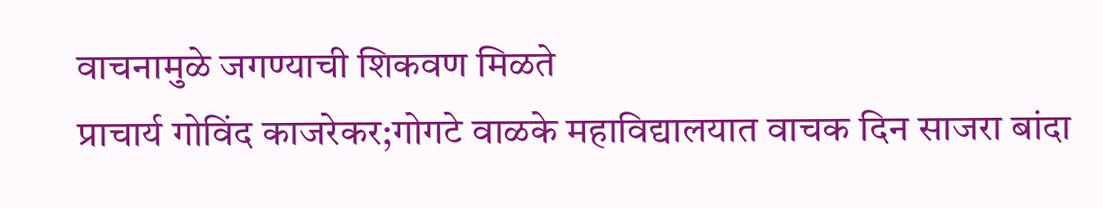वाचनामुळे जगण्याची शिकवण मिळते
प्राचार्य गोविंद काजरेकर;गोगटे वाळके महाविद्यालयात वाचक दिन साजरा बांदा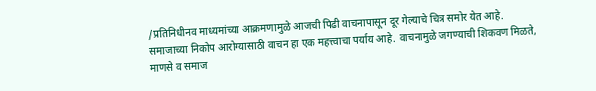/प्रतिनिधीनव माध्यमांच्या आक्रमणामुळे आजची पिढी वाचनापासून दूर गेल्याचे चित्र समोर येत आहे. समाजाच्या निकोप आरोग्यासाठी वाचन हा एक महत्त्वाचा पर्याय आहे. वाचनामुळे जगण्याची शिकवण मिळते, माणसे व समाज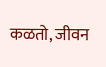कळतो, जीवन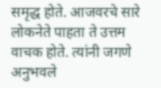समृद्ध होते. आजवरचे सारे लोकनेते पाहता ते उत्तम वाचक होते. त्यांनी जगणे अनुभवले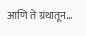आणि ते ग्रंथातून…